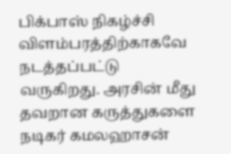பிக்பாஸ் நிகழ்ச்சி விளம்பரத்திற்காகவே நடத்தப்பட்டு வருகிறது. அரசின் மீது தவறான கருத்துகளை நடிகர் கமலஹாசன்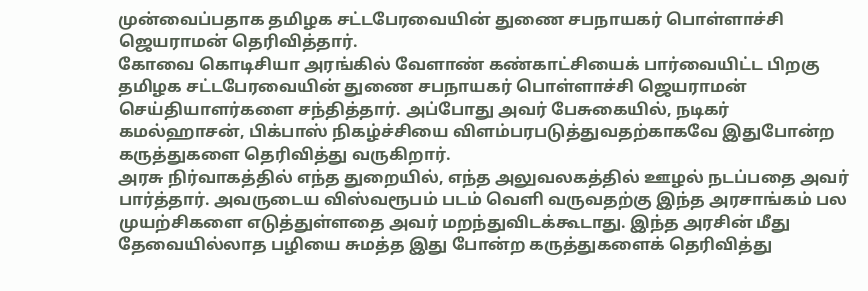முன்வைப்பதாக தமிழக சட்டபேரவையின் துணை சபநாயகர் பொள்ளாச்சி ஜெயராமன் தெரிவித்தார்.
கோவை கொடிசியா அரங்கில் வேளாண் கண்காட்சியைக் பார்வையிட்ட பிறகு தமிழக சட்டபேரவையின் துணை சபநாயகர் பொள்ளாச்சி ஜெயராமன் செய்தியாளர்களை சந்தித்தார். அப்போது அவர் பேசுகையில், நடிகர் கமல்ஹாசன், பிக்பாஸ் நிகழ்ச்சியை விளம்பரபடுத்துவதற்காகவே இதுபோன்ற கருத்துகளை தெரிவித்து வருகிறார்.
அரசு நிர்வாகத்தில் எந்த துறையில், எந்த அலுவலகத்தில் ஊழல் நடப்பதை அவர் பார்த்தார். அவருடைய விஸ்வரூபம் படம் வெளி வருவதற்கு இந்த அரசாங்கம் பல முயற்சிகளை எடுத்துள்ளதை அவர் மறந்துவிடக்கூடாது. இந்த அரசின் மீது தேவையில்லாத பழியை சுமத்த இது போன்ற கருத்துகளைக் தெரிவித்து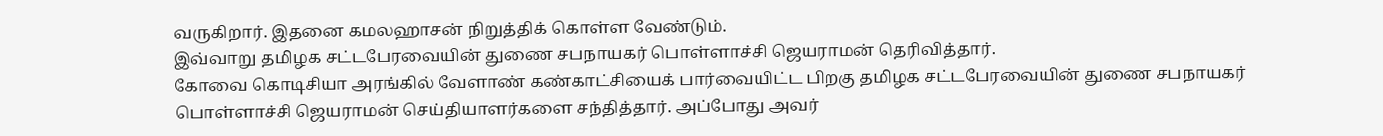வருகிறார். இதனை கமலஹாசன் நிறுத்திக் கொள்ள வேண்டும்.
இவ்வாறு தமிழக சட்டபேரவையின் துணை சபநாயகர் பொள்ளாச்சி ஜெயராமன் தெரிவித்தார்.
கோவை கொடிசியா அரங்கில் வேளாண் கண்காட்சியைக் பார்வையிட்ட பிறகு தமிழக சட்டபேரவையின் துணை சபநாயகர் பொள்ளாச்சி ஜெயராமன் செய்தியாளர்களை சந்தித்தார். அப்போது அவர்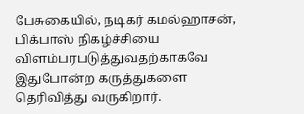பேசுகையில், நடிகர் கமல்ஹாசன், பிக்பாஸ் நிகழ்ச்சியை விளம்பரபடுத்துவதற்காகவே இதுபோன்ற கருத்துகளை தெரிவித்து வருகிறார்.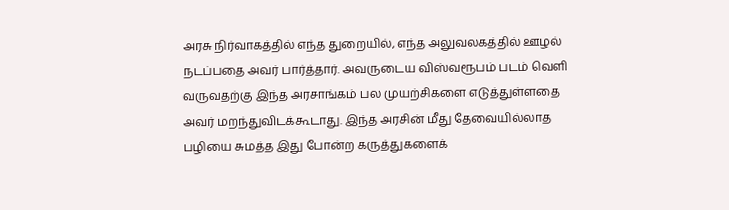அரசு நிர்வாகத்தில் எந்த துறையில், எந்த அலுவலகத்தில் ஊழல் நடப்பதை அவர் பார்த்தார். அவருடைய விஸ்வரூபம் படம் வெளி வருவதற்கு இந்த அரசாங்கம் பல முயற்சிகளை எடுத்துள்ளதை அவர் மறந்துவிடக்கூடாது. இந்த அரசின் மீது தேவையில்லாத பழியை சுமத்த இது போன்ற கருத்துகளைக்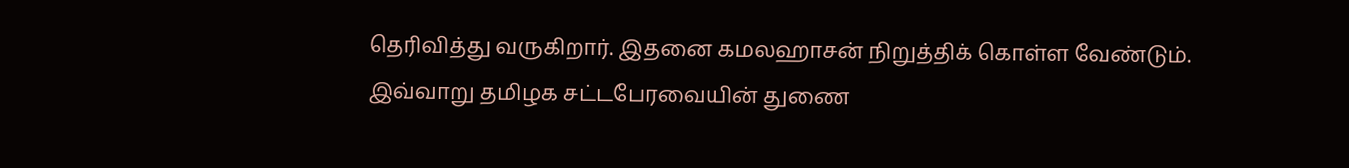தெரிவித்து வருகிறார். இதனை கமலஹாசன் நிறுத்திக் கொள்ள வேண்டும்.
இவ்வாறு தமிழக சட்டபேரவையின் துணை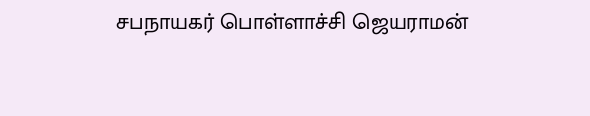சபநாயகர் பொள்ளாச்சி ஜெயராமன்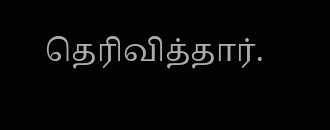தெரிவித்தார்.